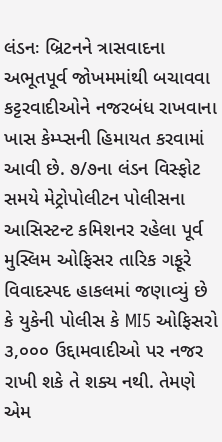લંડનઃ બ્રિટનને ત્રાસવાદના અભૂતપૂર્વ જોખમમાંથી બચાવવા કટ્ટરવાદીઓને નજરબંધ રાખવાના ખાસ કેમ્પ્સની હિમાયત કરવામાં આવી છે. ૭/૭ના લંડન વિસ્ફોટ સમયે મેટ્રોપોલીટન પોલીસના આસિસ્ટન્ટ કમિશનર રહેલા પૂર્વ મુસ્લિમ ઓફિસર તારિક ગફૂરે વિવાદસ્પદ હાકલમાં જણાવ્યું છે કે યુકેની પોલીસ કે MI5 ઓફિસરો ૩,૦૦૦ ઉદ્દામવાદીઓ પર નજર રાખી શકે તે શક્ય નથી. તેમણે એમ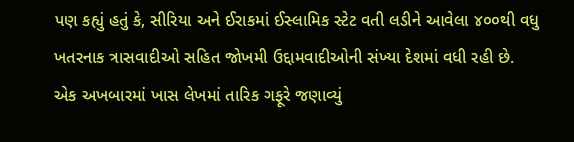પણ કહ્યું હતું કે, સીરિયા અને ઈરાકમાં ઈસ્લામિક સ્ટેટ વતી લડીને આવેલા ૪૦૦થી વધુ ખતરનાક ત્રાસવાદીઓ સહિત જોખમી ઉદ્દામવાદીઓની સંખ્યા દેશમાં વધી રહી છે.
એક અખબારમાં ખાસ લેખમાં તારિક ગફૂરે જણાવ્યું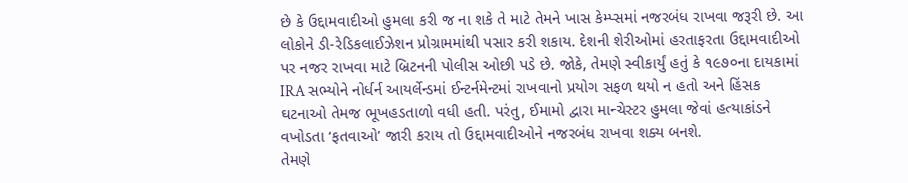છે કે ઉદ્દામવાદીઓ હુમલા કરી જ ના શકે તે માટે તેમને ખાસ કેમ્પ્સમાં નજરબંધ રાખવા જરૂરી છે. આ લોકોને ડી-રેડિકલાઈઝેશન પ્રોગ્રામમાંથી પસાર કરી શકાય. દેશની શેરીઓમાં હરતાફરતા ઉદ્દામવાદીઓ પર નજર રાખવા માટે બ્રિટનની પોલીસ ઓછી પડે છે. જોકે, તેમણે સ્વીકાર્યું હતું કે ૧૯૭૦ના દાયકામાં IRA સભ્યોને નોર્ધર્ન આયર્લેન્ડમાં ઈન્ટર્નમેન્ટમાં રાખવાનો પ્રયોગ સફળ થયો ન હતો અને હિંસક ઘટનાઓ તેમજ ભૂખહડતાળો વધી હતી. પરંતુ, ઈમામો દ્વારા માન્ચેસ્ટર હુમલા જેવાં હત્યાકાંડને વખોડતા ‘ફતવાઓ’ જારી કરાય તો ઉદ્દામવાદીઓને નજરબંધ રાખવા શક્ય બનશે.
તેમણે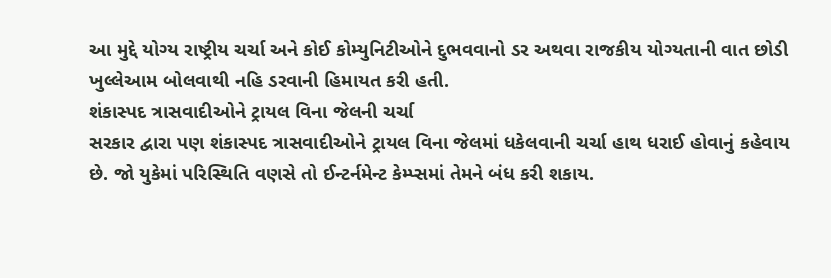આ મુદ્દે યોગ્ય રાષ્ટ્રીય ચર્ચા અને કોઈ કોમ્યુનિટીઓને દુભવવાનો ડર અથવા રાજકીય યોગ્યતાની વાત છોડી ખુલ્લેઆમ બોલવાથી નહિ ડરવાની હિમાયત કરી હતી.
શંકાસ્પદ ત્રાસવાદીઓને ટ્રાયલ વિના જેલની ચર્ચા
સરકાર દ્વારા પણ શંકાસ્પદ ત્રાસવાદીઓને ટ્રાયલ વિના જેલમાં ધકેલવાની ચર્ચા હાથ ધરાઈ હોવાનું કહેવાય છે. જો યુકેમાં પરિસ્થિતિ વણસે તો ઈન્ટર્નમેન્ટ કેમ્પ્સમાં તેમને બંધ કરી શકાય.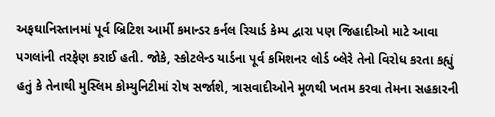અફઘાનિસ્તાનમાં પૂર્વ બ્રિટિશ આર્મી કમાન્ડર કર્નલ રિચાર્ડ કેમ્પ દ્વારા પણ જિહાદીઓ માટે આવા પગલાંની તરફેણ કરાઈ હતી. જોકે, સ્કોટલેન્ડ યાર્ડના પૂર્વ કમિશનર લોર્ડ બ્લેરે તેનો વિરોધ કરતા કહ્યું હતું કે તેનાથી મુસ્લિમ કોમ્યુનિટીમાં રોષ સર્જાશે, ત્રાસવાદીઓને મૂળથી ખતમ કરવા તેમના સહકારની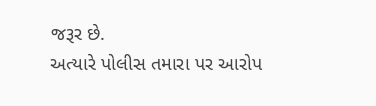જરૂર છે.
અત્યારે પોલીસ તમારા પર આરોપ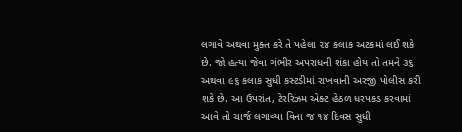લગાવે અથવા મુક્ત કરે તે પહેલા ૨૪ કલાક અટકમાં લઈ શકે છે. જો હત્યા જેવા ગંભીર અપરાધની શંકા હોય તો તમને ૩૬ અથવા ૯૬ કલાક સુધી કસ્ટડીમાં રાખવાની અરજી પોલીસ કરી શકે છે. આ ઉપરાંત, ટેરરિઝમ એક્ટ હેઠળ ધરપકડ કરવામાં આવે તો ચાર્જ લગાવ્યા વિના જ ૧૪ દિવસ સુધી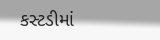કસ્ટડીમાં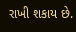રાખી શકાય છે.